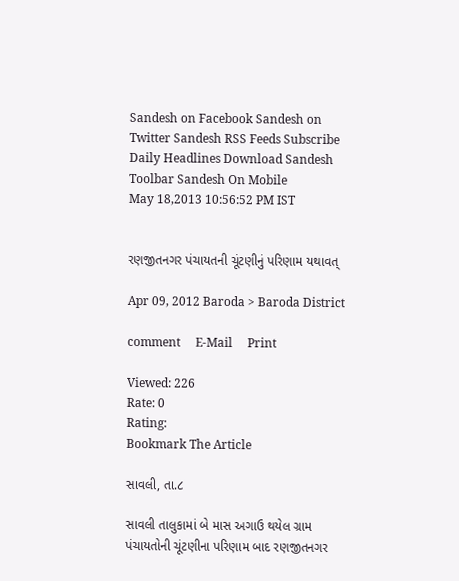Sandesh on Facebook Sandesh on Twitter Sandesh RSS Feeds Subscribe Daily Headlines Download Sandesh Toolbar Sandesh On Mobile
May 18,2013 10:56:52 PM IST


રણજીતનગર પંચાયતની ચૂંટણીનું પરિણામ યથાવત્

Apr 09, 2012 Baroda > Baroda District

comment     E-Mail     Print

Viewed: 226
Rate: 0
Rating:
Bookmark The Article

સાવલી, તા.૮

સાવલી તાલુકામાં બે માસ અગાઉ થયેલ ગ્રામ પંચાયતોની ચૂંટણીના પરિણામ બાદ રણજીતનગર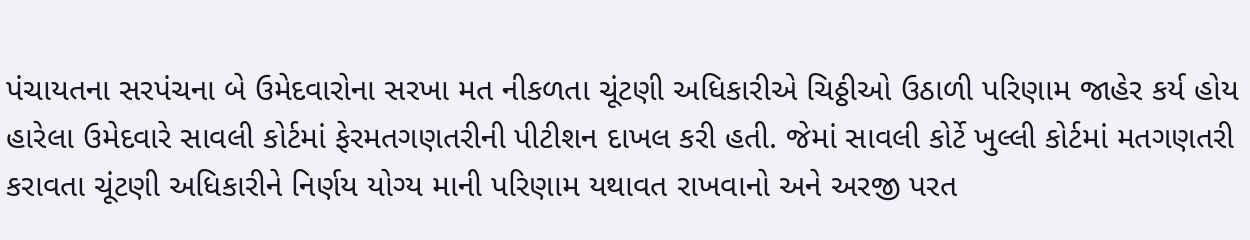પંચાયતના સરપંચના બે ઉમેદવારોના સરખા મત નીકળતા ચૂંટણી અધિકારીએ ચિઠ્ઠીઓ ઉઠાળી પરિણામ જાહેર કર્ય હોય હારેલા ઉમેદવારે સાવલી કોર્ટમાં ફેરમતગણતરીની પીટીશન દાખલ કરી હતી. જેમાં સાવલી કોર્ટે ખુલ્લી કોર્ટમાં મતગણતરી કરાવતા ચૂંટણી અધિકારીને નિર્ણય યોગ્ય માની પરિણામ યથાવત રાખવાનો અને અરજી પરત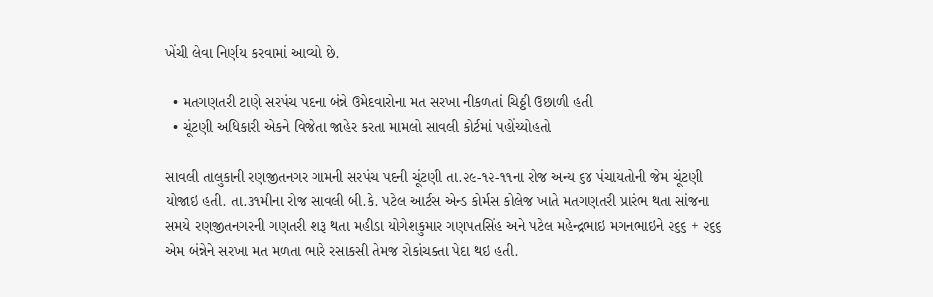ખેંચી લેવા નિર્ણય કરવામાં આવ્યો છે.

  • મતગણતરી ટાણે સરપંચ પદના બંન્ને ઉમેદવારોના મત સરખા નીકળતાં ચિઠ્ઠી ઉછાળી હતી
  • ચૂંટણી અધિકારી એકને વિજેતા જાહેર કરતા મામલો સાવલી કોર્ટમાં પહોંચ્યોહતો

સાવલી તાલુકાની રણજીતનગર ગામની સરપંચ પદની ચૂંટણી તા.૨૯-૧૨-૧૧ના રોજ અન્ય ૬૪ પંચાયતોની જેમ ચૂંટણી યોજાઇ હતી. તા.૩૧મીના રોજ સાવલી બી.કે. પટેલ આર્ટસ એન્ડ કોર્મસ કોલેજ ખાતે મતગણતરી પ્રારંભ થતા સાંજના સમયે રણજીતનગરની ગણતરી શરૂ થતા મહીડા યોગેશકુમાર ગણપતસિંહ અને પટેલ મહેન્દ્રભાઇ મગનભાઇને ૨૬૬ + ૨૬૬ એમ બંન્નેને સરખા મત મળતા ભારે રસાકસી તેમજ રોકાંચક્તા પેદા થઇ હતી.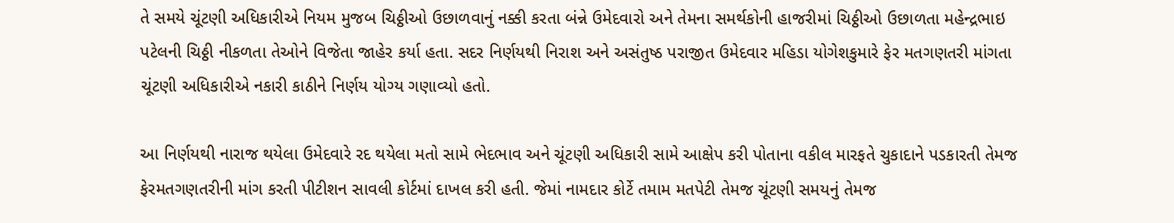તે સમયે ચૂંટણી અધિકારીએ નિયમ મુજબ ચિઠ્ઠીઓ ઉછાળવાનું નક્કી કરતા બંન્ને ઉમેદવારો અને તેમના સમર્થકોની હાજરીમાં ચિઠ્ઠીઓ ઉછાળતા મહેન્દ્રભાઇ પટેલની ચિઠ્ઠી નીકળતા તેઓને વિજેતા જાહેર કર્યા હતા. સદર નિર્ણયથી નિરાશ અને અસંતુષ્ઠ પરાજીત ઉમેદવાર મહિડા યોગેશકુમારે ફેર મતગણતરી માંગતા ચૂંટણી અધિકારીએ નકારી કાઠીને નિર્ણય યોગ્ય ગણાવ્યો હતો.

આ નિર્ણયથી નારાજ થયેલા ઉમેદવારે રદ થયેલા મતો સામે ભેદભાવ અને ચૂંટણી અધિકારી સામે આક્ષેપ કરી પોતાના વકીલ મારફતે ચુકાદાને પડકારતી તેમજ ફેરમતગણતરીની માંગ કરતી પીટીશન સાવલી કોર્ટમાં દાખલ કરી હતી. જેમાં નામદાર કોર્ટે તમામ મતપેટી તેમજ ચૂંટણી સમયનું તેમજ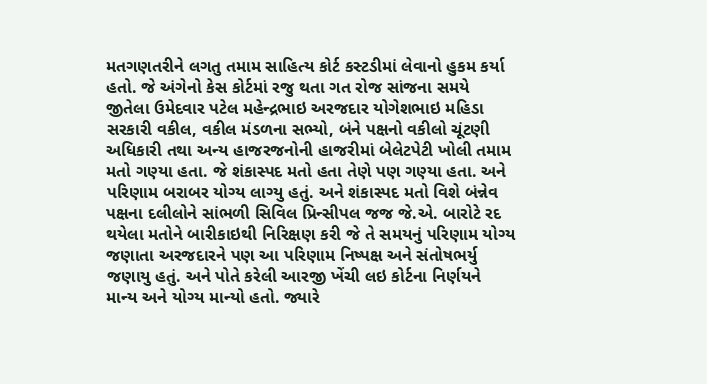મતગણતરીને લગતુ તમામ સાહિત્ય કોર્ટ કસ્ટડીમાં લેવાનો હુકમ કર્યા હતો. જે અંગેનો કેસ કોર્ટમાં રજુ થતા ગત રોજ સાંજના સમયે જીતેલા ઉમેદવાર પટેલ મહેન્દ્રભાઇ અરજદાર યોગેશભાઇ મહિડા સરકારી વકીલ, વકીલ મંડળના સભ્યો, બંને પક્ષનો વકીલો ચૂંટણી અધિકારી તથા અન્ય હાજરજનોની હાજરીમાં બેલેટપેટી ખોલી તમામ મતો ગણ્યા હતા. જે શંકાસ્પદ મતો હતા તેણે પણ ગણ્યા હતા. અને પરિણામ બરાબર યોગ્ય લાગ્યુ હતું. અને શંકાસ્પદ મતો વિશે બંન્નેવ પક્ષના દલીલોને સાંભળી સિવિલ પ્રિન્સીપલ જજ જે.એ. બારોટે રદ થયેલા મતોને બારીકાઇથી નિરિક્ષણ કરી જે તે સમયનું પરિણામ યોગ્ય જણાતા અરજદારને પણ આ પરિણામ નિષ્પક્ષ અને સંતોષભર્યુ જણાયુ હતું. અને પોતે કરેલી આરજી ખેંચી લઇ કોર્ટના નિર્ણયને માન્ય અને યોગ્ય માન્યો હતો. જ્યારે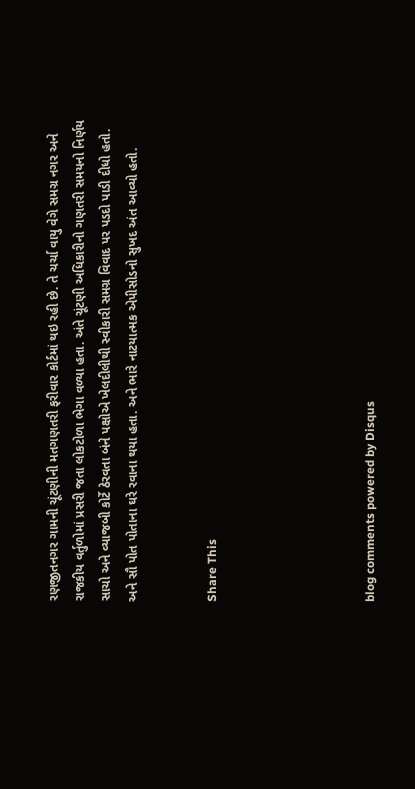રણજીતનગર ગામની ચૂંટણીની મતગણતરી ફરીવાર કોર્ટમાં થઇ રહી છે. તે ચર્ચા વાયુ વેગે સમગ્ર નગર અને રાજકીય વર્તુળોમાં પ્રસરી જતા લોકટોળા ભેગા વળ્યા હતા. અંતે ચૂંટણી અધિકારીનો ગણતરી સમયનો નિર્ણય સાચો અને વ્યાજબી કોર્ટે ઠેરવતા બંને પક્ષોએ ખેલદીલીથી સ્વીકારી સમગ્ર વિવાદ પર પડદો પાડી દીધો હતો. અને સૌ પોત પોતાના ઘરે રવાના થયા હતા. અને ભારે નાટયાત્મક એપીસોડનો સુખદ અંત આવ્યો હતો.


Share This





blog comments powered by Disqus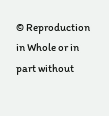© Reproduction in Whole or in part without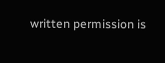written permission is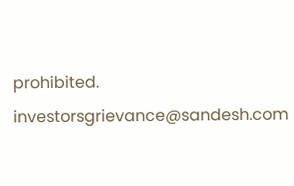prohibited.
investorsgrievance@sandesh.com